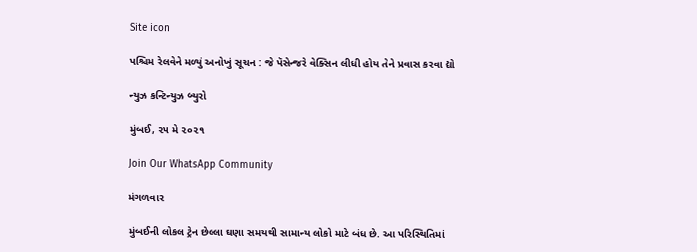Site icon

પશ્ચિમ રેલવેને મળ્યું અનોખું સૂચન : જે પૅસેન્જરે વેક્સિન લીધી હોય તેને પ્રવાસ કરવા દ્યો

ન્યુઝ કન્ટિન્યુઝ બ્યુરો

મુંબઈ, ૨૫ મે ૨૦૨૧

Join Our WhatsApp Community

મંગળવાર

મુંબઈની લોકલ ટ્રેન છેલ્લા ઘણા સમયથી સામાન્ય લોકો માટે બંધ છે. આ પરિસ્થિતિમાં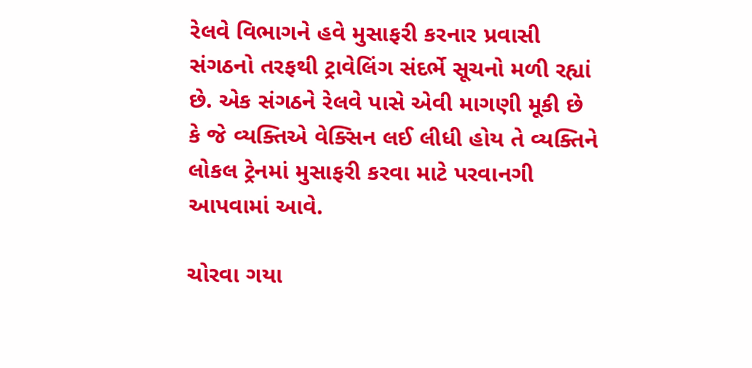રેલવે વિભાગને હવે મુસાફરી કરનાર પ્રવાસી સંગઠનો તરફથી ટ્રાવેલિંગ સંદર્ભે સૂચનો મળી રહ્યાં છે. એક સંગઠને રેલવે પાસે એવી માગણી મૂકી છે કે જે વ્યક્તિએ વેક્સિન લઈ લીધી હોય તે વ્યક્તિને લોકલ ટ્રેનમાં મુસાફરી કરવા માટે પરવાનગી આપવામાં આવે.

ચોરવા ગયા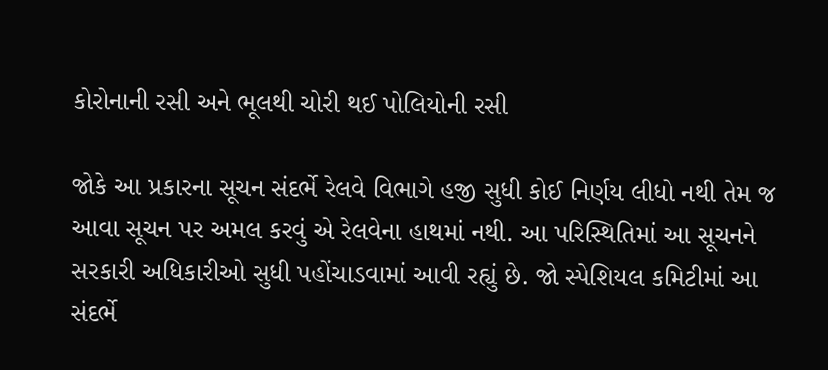કોરોનાની રસી અને ભૂલથી ચોરી થઈ પોલિયોની રસી

જોકે આ પ્રકારના સૂચન સંદર્ભે રેલવે વિભાગે હજી સુધી કોઈ નિર્ણય લીધો નથી તેમ જ આવા સૂચન પર અમલ કરવું એ રેલવેના હાથમાં નથી. આ પરિસ્થિતિમાં આ સૂચનને સરકારી અધિકારીઓ સુધી પહોંચાડવામાં આવી રહ્યું છે. જો સ્પેશિયલ કમિટીમાં આ સંદર્ભે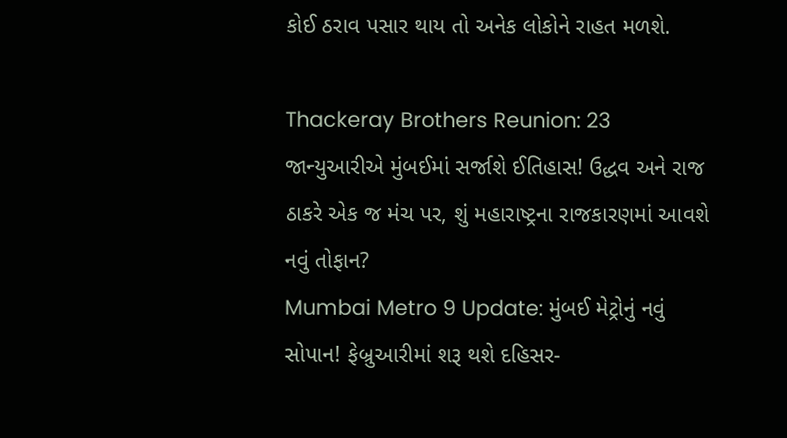કોઈ ઠરાવ પસાર થાય તો અનેક લોકોને રાહત મળશે.

Thackeray Brothers Reunion: 23 જાન્યુઆરીએ મુંબઈમાં સર્જાશે ઈતિહાસ! ઉદ્ધવ અને રાજ ઠાકરે એક જ મંચ પર, શું મહારાષ્ટ્રના રાજકારણમાં આવશે નવું તોફાન?
Mumbai Metro 9 Update: મુંબઈ મેટ્રોનું નવું સોપાન! ફેબ્રુઆરીમાં શરૂ થશે દહિસર-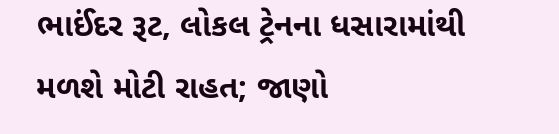ભાઈંદર રૂટ, લોકલ ટ્રેનના ધસારામાંથી મળશે મોટી રાહત; જાણો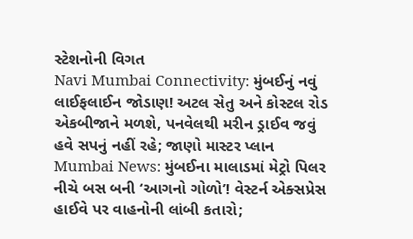સ્ટેશનોની વિગત
Navi Mumbai Connectivity: મુંબઈનું નવું લાઈફલાઈન જોડાણ! અટલ સેતુ અને કોસ્ટલ રોડ એકબીજાને મળશે, પનવેલથી મરીન ડ્રાઈવ જવું હવે સપનું નહીં રહે; જાણો માસ્ટર પ્લાન
Mumbai News: મુંબઈના માલાડમાં મેટ્રો પિલર નીચે બસ બની ‘આગનો ગોળો’! વેસ્ટર્ન એક્સપ્રેસ હાઈવે પર વાહનોની લાંબી કતારો;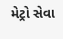મેટ્રો સેવા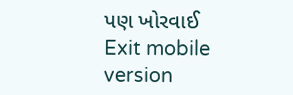પણ ખોરવાઈ
Exit mobile version